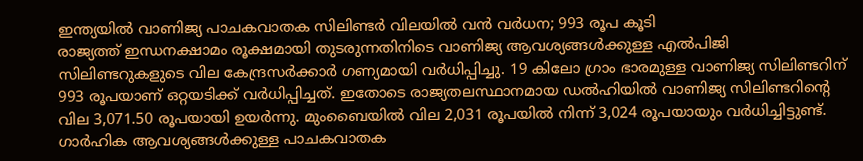ഇന്ത്യയിൽ വാണിജ്യ പാചകവാതക സിലിണ്ടർ വിലയിൽ വൻ വർധന; 993 രൂപ കൂടി
രാജ്യത്ത് ഇന്ധനക്ഷാമം രൂക്ഷമായി തുടരുന്നതിനിടെ വാണിജ്യ ആവശ്യങ്ങൾക്കുള്ള എൽപിജി സിലിണ്ടറുകളുടെ വില കേന്ദ്രസർക്കാർ ഗണ്യമായി വർധിപ്പിച്ചു. 19 കിലോ ഗ്രാം ഭാരമുള്ള വാണിജ്യ സിലിണ്ടറിന് 993 രൂപയാണ് ഒറ്റയടിക്ക് വർധിപ്പിച്ചത്. ഇതോടെ രാജ്യതലസ്ഥാനമായ ഡൽഹിയിൽ വാണിജ്യ സിലിണ്ടറിന്റെ വില 3,071.50 രൂപയായി ഉയർന്നു. മുംബൈയിൽ വില 2,031 രൂപയിൽ നിന്ന് 3,024 രൂപയായും വർധിച്ചിട്ടുണ്ട്.
ഗാർഹിക ആവശ്യങ്ങൾക്കുള്ള പാചകവാതക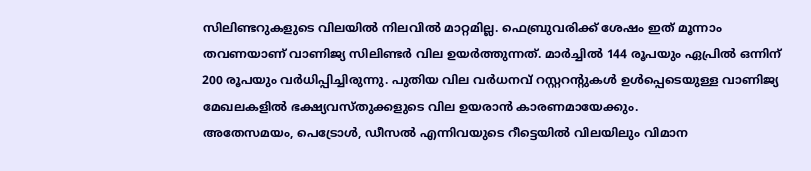സിലിണ്ടറുകളുടെ വിലയിൽ നിലവിൽ മാറ്റമില്ല. ഫെബ്രുവരിക്ക് ശേഷം ഇത് മൂന്നാം തവണയാണ് വാണിജ്യ സിലിണ്ടർ വില ഉയർത്തുന്നത്. മാർച്ചിൽ 144 രൂപയും ഏപ്രിൽ ഒന്നിന് 200 രൂപയും വർധിപ്പിച്ചിരുന്നു. പുതിയ വില വർധനവ് റസ്റ്ററന്റുകൾ ഉൾപ്പെടെയുള്ള വാണിജ്യ മേഖലകളിൽ ഭക്ഷ്യവസ്തുക്കളുടെ വില ഉയരാൻ കാരണമായേക്കും.
അതേസമയം, പെട്രോൾ, ഡീസൽ എന്നിവയുടെ റീട്ടെയിൽ വിലയിലും വിമാന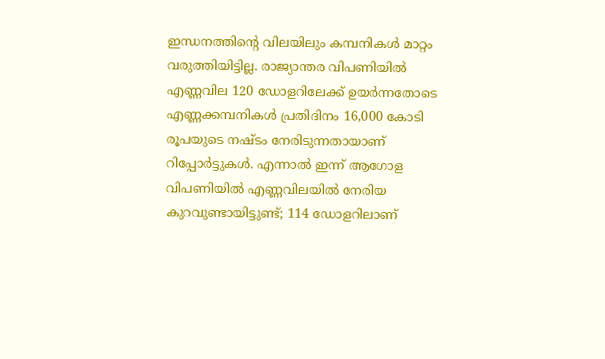ഇന്ധനത്തിന്റെ വിലയിലും കമ്പനികൾ മാറ്റം വരുത്തിയിട്ടില്ല. രാജ്യാന്തര വിപണിയിൽ എണ്ണവില 120 ഡോളറിലേക്ക് ഉയർന്നതോടെ എണ്ണക്കമ്പനികൾ പ്രതിദിനം 16,000 കോടി രൂപയുടെ നഷ്ടം നേരിടുന്നതായാണ് റിപ്പോർട്ടുകൾ. എന്നാൽ ഇന്ന് ആഗോള വിപണിയിൽ എണ്ണവിലയിൽ നേരിയ കുറവുണ്ടായിട്ടുണ്ട്; 114 ഡോളറിലാണ്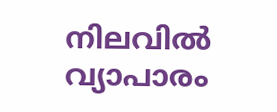നിലവിൽ വ്യാപാരം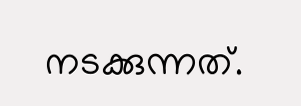നടക്കുന്നത്.